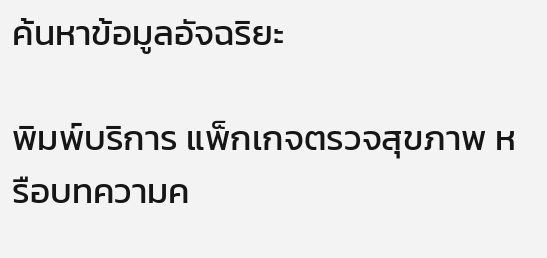ค้นหาข้อมูลอัจฉริยะ

พิมพ์บริการ แพ็กเกจตรวจสุขภาพ หรือบทความค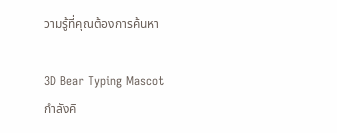วามรู้ที่คุณต้องการค้นหา

3D Bear Typing Mascot
กำลังคิ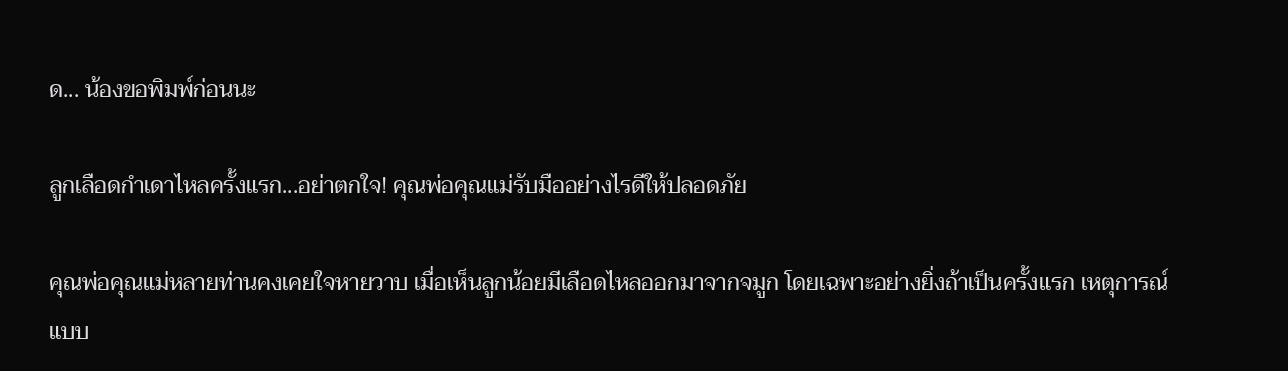ด... น้องขอพิมพ์ก่อนนะ

ลูกเลือดกำเดาไหลครั้งแรก...อย่าตกใจ! คุณพ่อคุณแม่รับมืออย่างไรดีให้ปลอดภัย

คุณพ่อคุณแม่หลายท่านคงเคยใจหายวาบ เมื่อเห็นลูกน้อยมีเลือดไหลออกมาจากจมูก โดยเฉพาะอย่างยิ่งถ้าเป็นครั้งแรก เหตุการณ์แบบ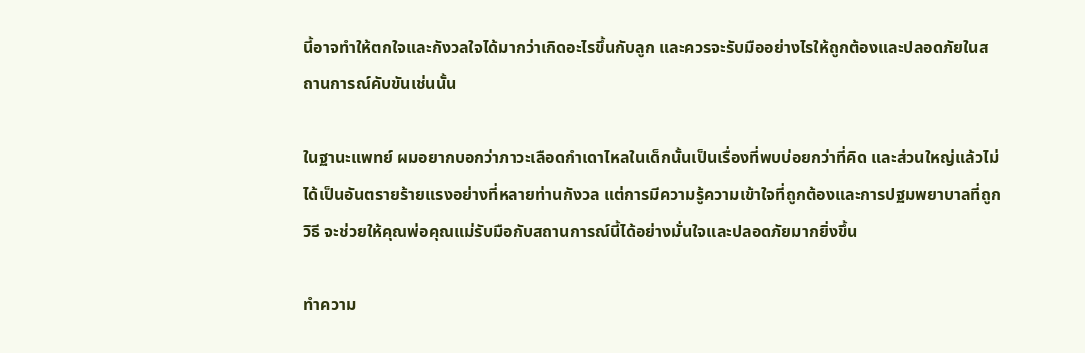นี้อาจทำให้ตกใจและกังวลใจได้มากว่าเกิดอะไรขึ้นกับลูก และควรจะรับมืออย่างไรให้ถูกต้องและปลอดภัยในสถานการณ์คับขันเช่นนั้น

ในฐานะแพทย์ ผมอยากบอกว่าภาวะเลือดกำเดาไหลในเด็กนั้นเป็นเรื่องที่พบบ่อยกว่าที่คิด และส่วนใหญ่แล้วไม่ได้เป็นอันตรายร้ายแรงอย่างที่หลายท่านกังวล แต่การมีความรู้ความเข้าใจที่ถูกต้องและการปฐมพยาบาลที่ถูกวิธี จะช่วยให้คุณพ่อคุณแม่รับมือกับสถานการณ์นี้ได้อย่างมั่นใจและปลอดภัยมากยิ่งขึ้น

ทำความ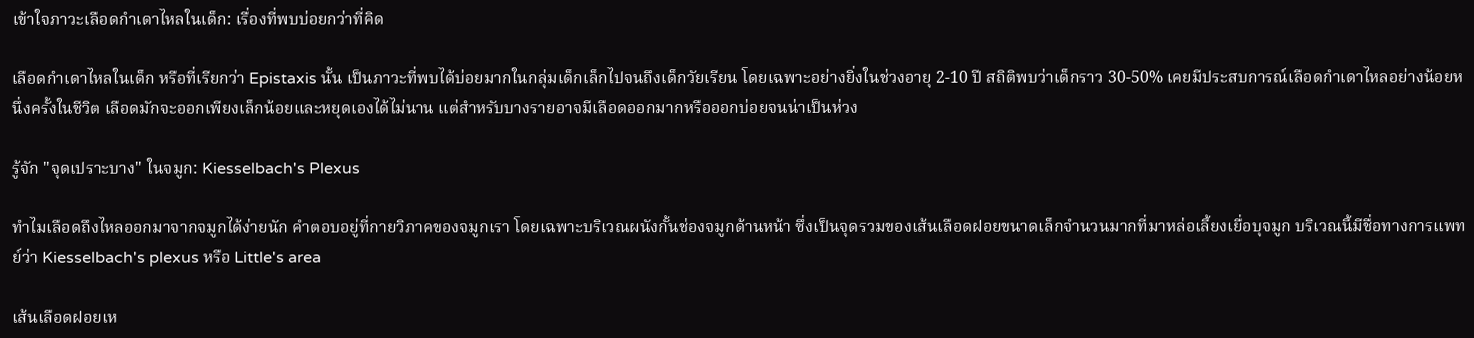เข้าใจภาวะเลือดกำเดาไหลในเด็ก: เรื่องที่พบบ่อยกว่าที่คิด

เลือดกำเดาไหลในเด็ก หรือที่เรียกว่า Epistaxis นั้น เป็นภาวะที่พบได้บ่อยมากในกลุ่มเด็กเล็กไปจนถึงเด็กวัยเรียน โดยเฉพาะอย่างยิ่งในช่วงอายุ 2-10 ปี สถิติพบว่าเด็กราว 30-50% เคยมีประสบการณ์เลือดกำเดาไหลอย่างน้อยหนึ่งครั้งในชีวิต เลือดมักจะออกเพียงเล็กน้อยและหยุดเองได้ไม่นาน แต่สำหรับบางรายอาจมีเลือดออกมากหรือออกบ่อยจนน่าเป็นห่วง

รู้จัก "จุดเปราะบาง" ในจมูก: Kiesselbach's Plexus

ทำไมเลือดถึงไหลออกมาจากจมูกได้ง่ายนัก คำตอบอยู่ที่กายวิภาคของจมูกเรา โดยเฉพาะบริเวณผนังกั้นช่องจมูกด้านหน้า ซึ่งเป็นจุดรวมของเส้นเลือดฝอยขนาดเล็กจำนวนมากที่มาหล่อเลี้ยงเยื่อบุจมูก บริเวณนี้มีชื่อทางการแพทย์ว่า Kiesselbach's plexus หรือ Little's area

เส้นเลือดฝอยเห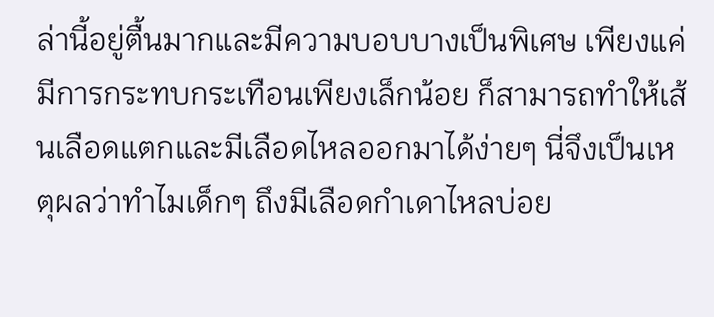ล่านี้อยู่ตื้นมากและมีความบอบบางเป็นพิเศษ เพียงแค่มีการกระทบกระเทือนเพียงเล็กน้อย ก็สามารถทำให้เส้นเลือดแตกและมีเลือดไหลออกมาได้ง่ายๆ นี่จึงเป็นเหตุผลว่าทำไมเด็กๆ ถึงมีเลือดกำเดาไหลบ่อย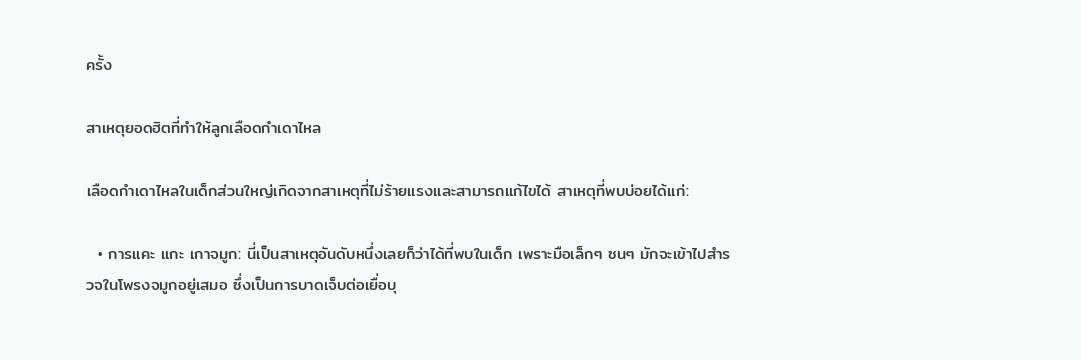ครั้ง

สาเหตุยอดฮิตที่ทำให้ลูกเลือดกำเดาไหล

เลือดกำเดาไหลในเด็กส่วนใหญ่เกิดจากสาเหตุที่ไม่ร้ายแรงและสามารถแก้ไขได้ สาเหตุที่พบบ่อยได้แก่:

  • การแคะ แกะ เกาจมูก: นี่เป็นสาเหตุอันดับหนึ่งเลยก็ว่าได้ที่พบในเด็ก เพราะมือเล็กๆ ซนๆ มักจะเข้าไปสำรวจในโพรงจมูกอยู่เสมอ ซึ่งเป็นการบาดเจ็บต่อเยื่อบุ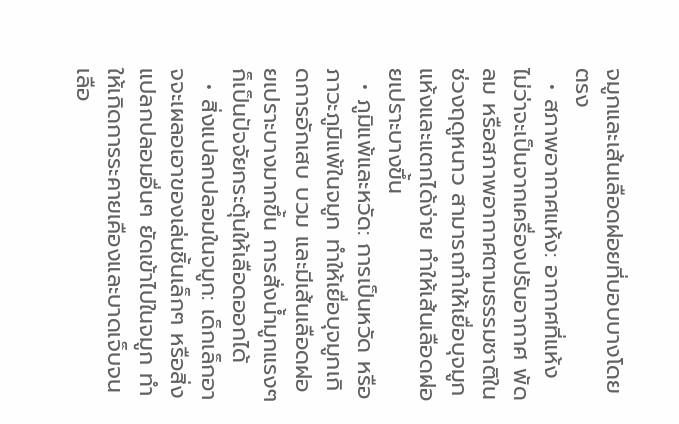จมูกและเส้นเลือดฝอยที่บอบบางโดยตรง
  • สภาพอากาศแห้ง: อากาศที่แห้ง ไม่ว่าจะเป็นจากเครื่องปรับอากาศ พัดลม หรือสภาพอากาศตามธรรมชาติในช่วงฤดูหนาว สามารถทำให้เยื่อบุจมูกแห้งและแตกได้ง่าย ทำให้เส้นเลือดฝอยเปราะบางขึ้น
  • ภูมิแพ้และหวัด: การเป็นหวัด หรือภาวะภูมิแพ้ในจมูก ทำให้เยื่อบุจมูกเกิดการอักเสบ บวม และมีเส้นเลือดฝอยเปราะบางมากขึ้น การสั่งน้ำมูกแรงๆ ก็เป็นปัจจัยกระตุ้นให้เลือดออกได้
  • สิ่งแปลกปลอมในจมูก: เด็กเล็กอาจจะเผลอเอาของเล่นชิ้นเล็กๆ หรือสิ่งแปลกปลอมอื่นๆ ยัดเข้าไปในจมูก ทำให้เกิดการระคายเคืองและบาดเจ็บจนเลือ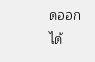ดออกได้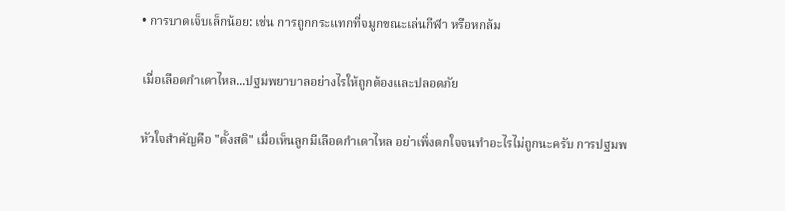• การบาดเจ็บเล็กน้อย: เช่น การถูกกระแทกที่จมูกขณะเล่นกีฬา หรือหกล้ม

เมื่อเลือดกำเดาไหล...ปฐมพยาบาลอย่างไรให้ถูกต้องและปลอดภัย

หัวใจสำคัญคือ "ตั้งสติ" เมื่อเห็นลูกมีเลือดกำเดาไหล อย่าเพิ่งตกใจจนทำอะไรไม่ถูกนะครับ การปฐมพ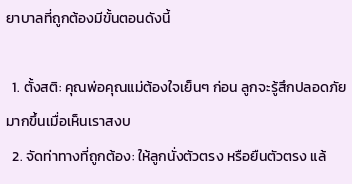ยาบาลที่ถูกต้องมีขั้นตอนดังนี้

  1. ตั้งสติ: คุณพ่อคุณแม่ต้องใจเย็นๆ ก่อน ลูกจะรู้สึกปลอดภัยมากขึ้นเมื่อเห็นเราสงบ
  2. จัดท่าทางที่ถูกต้อง: ให้ลูกนั่งตัวตรง หรือยืนตัวตรง แล้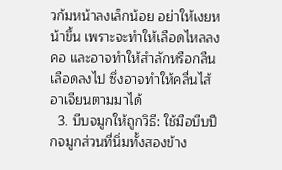วก้มหน้าลงเล็กน้อย อย่าให้เงยหน้าขึ้น เพราะจะทำให้เลือดไหลลงคอ และอาจทำให้สำลักหรือกลืนเลือดลงไป ซึ่งอาจทำให้คลื่นไส้อาเจียนตามมาได้
  3. บีบจมูกให้ถูกวิธี: ใช้มือบีบปีกจมูกส่วนที่นิ่มทั้งสองข้าง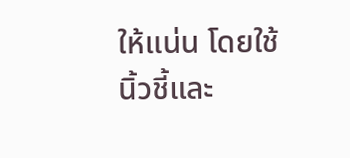ให้แน่น โดยใช้นิ้วชี้และ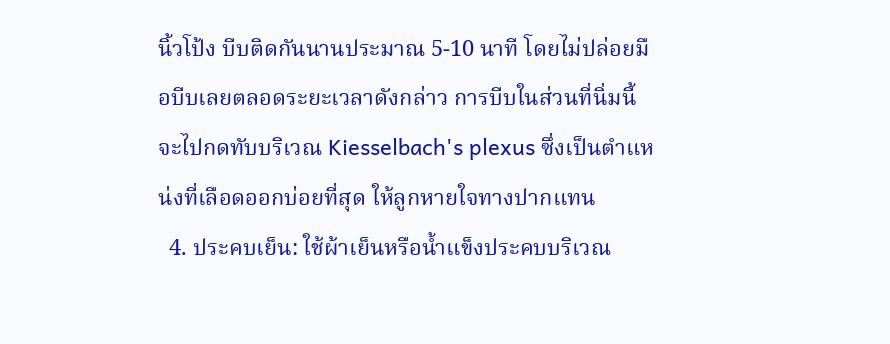นิ้วโป้ง บีบติดกันนานประมาณ 5-10 นาที โดยไม่ปล่อยมือบีบเลยตลอดระยะเวลาดังกล่าว การบีบในส่วนที่นิ่มนี้จะไปกดทับบริเวณ Kiesselbach's plexus ซึ่งเป็นตำแหน่งที่เลือดออกบ่อยที่สุด ให้ลูกหายใจทางปากแทน
  4. ประคบเย็น: ใช้ผ้าเย็นหรือน้ำแข็งประคบบริเวณ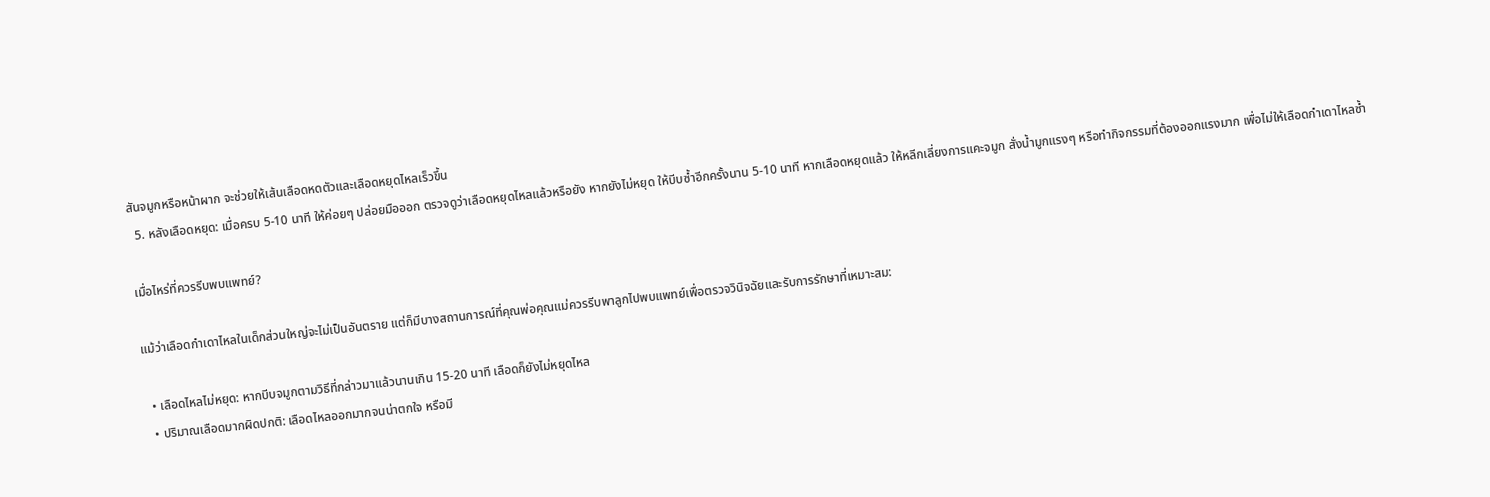สันจมูกหรือหน้าผาก จะช่วยให้เส้นเลือดหดตัวและเลือดหยุดไหลเร็วขึ้น
  5. หลังเลือดหยุด: เมื่อครบ 5-10 นาที ให้ค่อยๆ ปล่อยมือออก ตรวจดูว่าเลือดหยุดไหลแล้วหรือยัง หากยังไม่หยุด ให้บีบซ้ำอีกครั้งนาน 5-10 นาที หากเลือดหยุดแล้ว ให้หลีกเลี่ยงการแคะจมูก สั่งน้ำมูกแรงๆ หรือทำกิจกรรมที่ต้องออกแรงมาก เพื่อไม่ให้เลือดกำเดาไหลซ้ำ

เมื่อไหร่ที่ควรรีบพบแพทย์?

แม้ว่าเลือดกำเดาไหลในเด็กส่วนใหญ่จะไม่เป็นอันตราย แต่ก็มีบางสถานการณ์ที่คุณพ่อคุณแม่ควรรีบพาลูกไปพบแพทย์เพื่อตรวจวินิจฉัยและรับการรักษาที่เหมาะสม:

  • เลือดไหลไม่หยุด: หากบีบจมูกตามวิธีที่กล่าวมาแล้วนานเกิน 15-20 นาที เลือดก็ยังไม่หยุดไหล
  • ปริมาณเลือดมากผิดปกติ: เลือดไหลออกมากจนน่าตกใจ หรือมี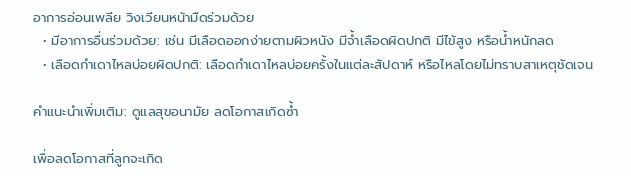อาการอ่อนเพลีย วิงเวียนหน้ามืดร่วมด้วย
  • มีอาการอื่นร่วมด้วย: เช่น มีเลือดออกง่ายตามผิวหนัง มีจ้ำเลือดผิดปกติ มีไข้สูง หรือน้ำหนักลด
  • เลือดกำเดาไหลบ่อยผิดปกติ: เลือดกำเดาไหลบ่อยครั้งในแต่ละสัปดาห์ หรือไหลโดยไม่ทราบสาเหตุชัดเจน

คำแนะนำเพิ่มเติม: ดูแลสุขอนามัย ลดโอกาสเกิดซ้ำ

เพื่อลดโอกาสที่ลูกจะเกิด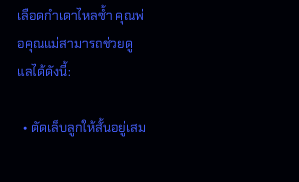เลือดกำเดาไหลซ้ำ คุณพ่อคุณแม่สามารถช่วยดูแลได้ดังนี้:

  • ตัดเล็บลูกให้สั้นอยู่เสม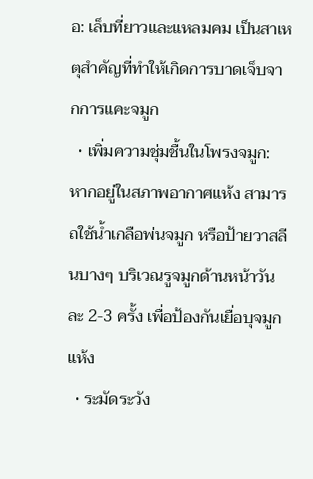อ: เล็บที่ยาวและแหลมคม เป็นสาเหตุสำคัญที่ทำให้เกิดการบาดเจ็บจากการแคะจมูก
  • เพิ่มความชุ่มชื้นในโพรงจมูก: หากอยู่ในสภาพอากาศแห้ง สามารถใช้น้ำเกลือพ่นจมูก หรือป้ายวาสลีนบางๆ บริเวณรูจมูกด้านหน้าวันละ 2-3 ครั้ง เพื่อป้องกันเยื่อบุจมูกแห้ง
  • ระมัดระวัง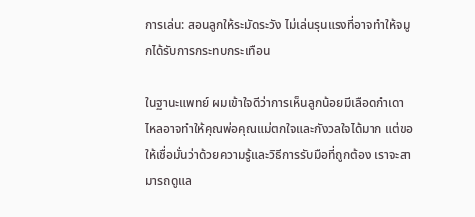การเล่น: สอนลูกให้ระมัดระวัง ไม่เล่นรุนแรงที่อาจทำให้จมูกได้รับการกระทบกระเทือน

ในฐานะแพทย์ ผมเข้าใจดีว่าการเห็นลูกน้อยมีเลือดกำเดาไหลอาจทำให้คุณพ่อคุณแม่ตกใจและกังวลใจได้มาก แต่ขอให้เชื่อมั่นว่าด้วยความรู้และวิธีการรับมือที่ถูกต้อง เราจะสามารถดูแล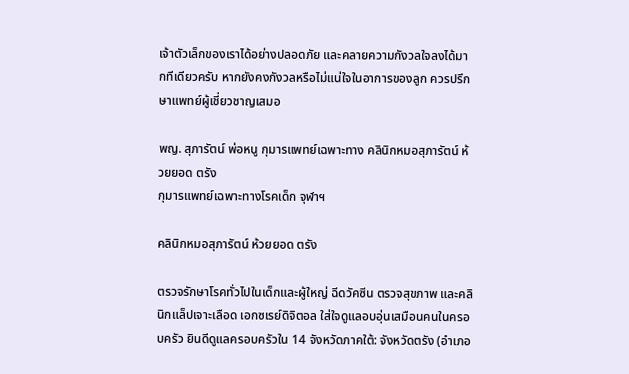เจ้าตัวเล็กของเราได้อย่างปลอดภัย และคลายความกังวลใจลงได้มากทีเดียวครับ หากยังคงกังวลหรือไม่แน่ใจในอาการของลูก ควรปรึกษาแพทย์ผู้เชี่ยวชาญเสมอ

พญ. สุภารัตน์ พ่อหนู กุมารแพทย์เฉพาะทาง คลินิกหมอสุภารัตน์ ห้วยยอด ตรัง
กุมารแพทย์เฉพาะทางโรคเด็ก จุฬาฯ

คลินิกหมอสุภารัตน์ ห้วยยอด ตรัง

ตรวจรักษาโรคทั่วไปในเด็กและผู้ใหญ่ ฉีดวัคซีน ตรวจสุขภาพ และคลินิกแล็ปเจาะเลือด เอกซเรย์ดิจิตอล ใส่ใจดูแลอบอุ่นเสมือนคนในครอบครัว ยินดีดูแลครอบครัวใน 14 จังหวัดภาคใต้: จังหวัดตรัง (อำเภอ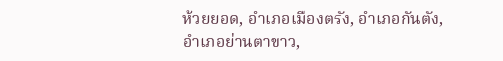ห้วยยอด, อำเภอเมืองตรัง, อำเภอกันตัง, อำเภอย่านตาขาว,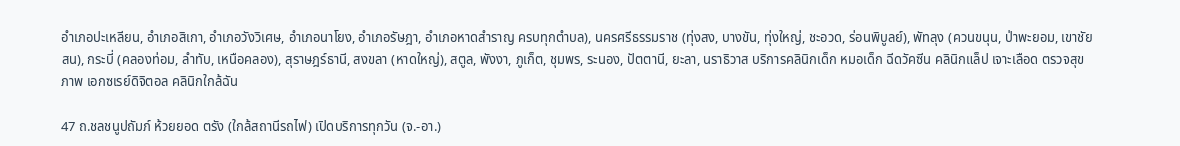อำเภอปะเหลียน, อำเภอสิเกา, อำเภอวังวิเศษ, อำเภอนาโยง, อำเภอรัษฎา, อำเภอหาดสำราญ ครบทุกตำบล), นครศรีธรรมราช (ทุ่งสง, บางขัน, ทุ่งใหญ่, ชะอวด, ร่อนพิบูลย์), พัทลุง (ควนขนุน, ป่าพะยอม, เขาชัยสน), กระบี่ (คลองท่อม, ลำทับ, เหนือคลอง), สุราษฎร์ธานี, สงขลา (หาดใหญ่), สตูล, พังงา, ภูเก็ต, ชุมพร, ระนอง, ปัตตานี, ยะลา, นราธิวาส บริการคลินิกเด็ก หมอเด็ก ฉีดวัคซีน คลินิกแล็ป เจาะเลือด ตรวจสุขภาพ เอกซเรย์ดิจิตอล คลินิกใกล้ฉัน

47 ถ.ชลชนูปถัมภ์ ห้วยยอด ตรัง (ใกล้สถานีรถไฟ) เปิดบริการทุกวัน (จ.-อา.)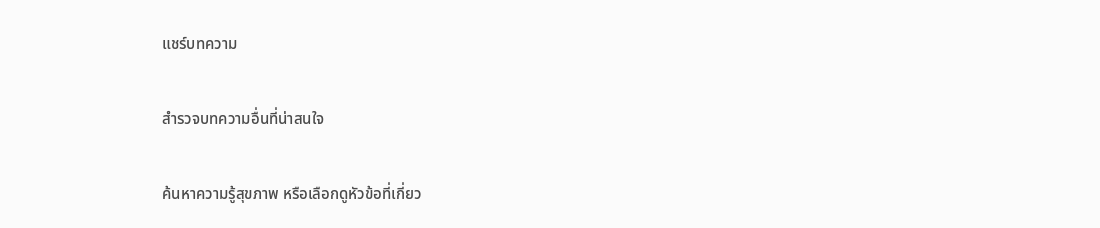แชร์บทความ

สำรวจบทความอื่นที่น่าสนใจ

ค้นหาความรู้สุขภาพ หรือเลือกดูหัวข้อที่เกี่ยว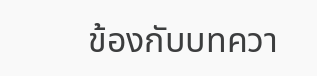ข้องกับบทควา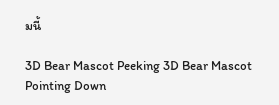มนี้

3D Bear Mascot Peeking 3D Bear Mascot Pointing Down